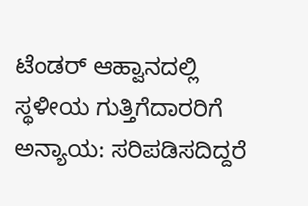ಟೆಂಡರ್ ಆಹ್ವಾನದಲ್ಲಿ ಸ್ಥಳೀಯ ಗುತ್ತಿಗೆದಾರರಿಗೆ ಅನ್ಯಾಯ: ಸರಿಪಡಿಸದಿದ್ದರೆ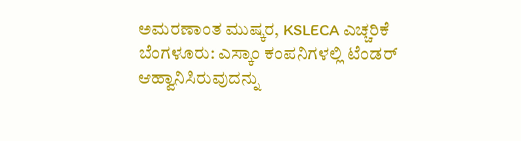ಅಮರಣಾಂತ ಮುಷ್ಕರ, KSLECA ಎಚ್ಚರಿಕೆ
ಬೆಂಗಳೂರು: ಎಸ್ಕಾಂ ಕಂಪನಿಗಳಲ್ಲಿ ಟೆಂಡರ್ ಆಹ್ವಾನಿಸಿರುವುದನ್ನು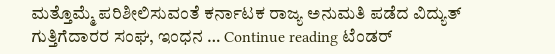ಮತ್ತೊಮ್ಮೆ ಪರಿಶೀಲಿಸುವಂತೆ ಕರ್ನಾಟಕ ರಾಜ್ಯ ಅನುಮತಿ ಪಡೆದ ವಿದ್ಯುತ್ ಗುತ್ತಿಗೆದಾರರ ಸಂಘ, ಇಂಧನ … Continue reading ಟೆಂಡರ್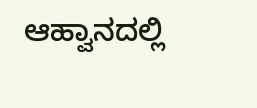ಆಹ್ವಾನದಲ್ಲಿ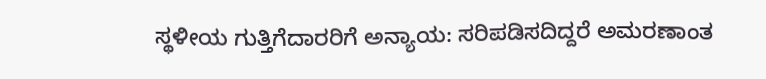ಸ್ಥಳೀಯ ಗುತ್ತಿಗೆದಾರರಿಗೆ ಅನ್ಯಾಯ: ಸರಿಪಡಿಸದಿದ್ದರೆ ಅಮರಣಾಂತ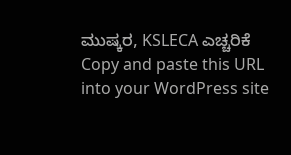ಮುಷ್ಕರ, KSLECA ಎಚ್ಚರಿಕೆ
Copy and paste this URL into your WordPress site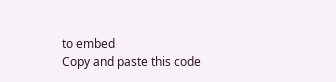to embed
Copy and paste this code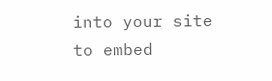into your site to embed